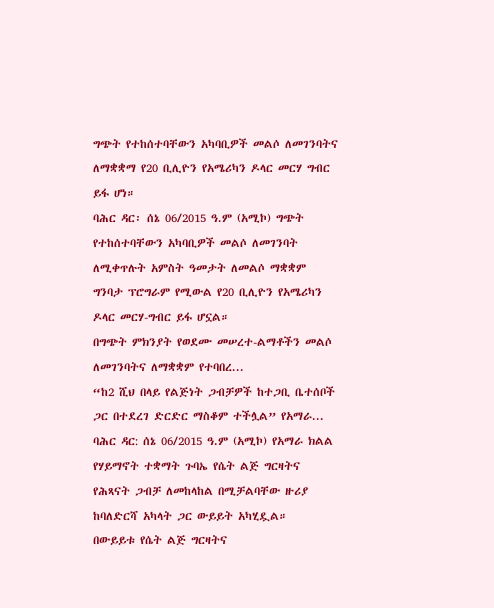ግጭት የተከሰተባቸውን አካባቢዎች መልሶ ለመገንባትና ለማቋቋማ የ20 ቢሊዮን የአሜሪካን ዶላር መርሃ ግብር ይፋ ሆነ።
ባሕር ዳር፡ ሰኔ 06/2015 ዓ.ም (አሚኮ) ግጭት የተከሰተባቸውን አካባቢዎች መልሶ ለመገንባት ለሚቀጥሉት አምስት ዓመታት ለመልሶ ማቋቋም ግንባታ ፕሮግራም የሚውል የ20 ቢሊዮን የአሜሪካን ዶላር መርሃ-ግብር ይፋ ሆኗል።
በግጭት ምክንያት የወደሙ መሠረተ-ልማቶችን መልሶ ለመገንባትና ለማቋቋም የተባበረ...
“ከ2 ሺህ በላይ የልጅነት ጋብቻዎች ከተጋቢ ቤተሰቦች ጋር በተደረገ ድርድር ማስቆም ተችሏል” የአማራ...
ባሕር ዳር: ሰኔ 06/2015 ዓ.ም (አሚኮ) የአማራ ክልል የሃይማኖት ተቋማት ጉባኤ የሴት ልጅ ግርዛትና የሕጻናት ጋብቻ ለመከላከል በሚቻልባቸው ዙሪያ ከባለድርሻ አካላት ጋር ውይይት አካሂዷል።
በውይይቱ የሴት ልጅ ግርዛትና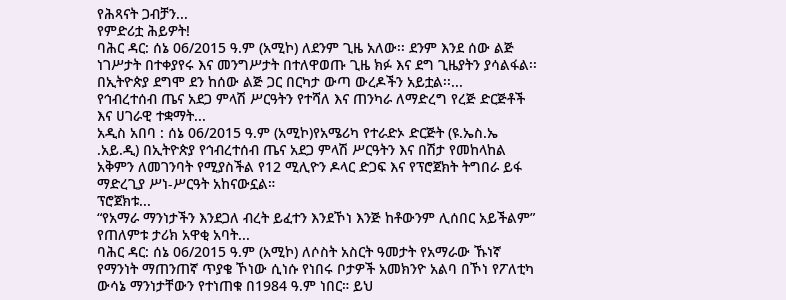የሕጻናት ጋብቻን...
የምድሪቷ ሕይዎት!
ባሕር ዳር: ሰኔ 06/2015 ዓ.ም (አሚኮ) ለደንም ጊዜ አለው፡፡ ደንም እንደ ሰው ልጅ ነገሥታት በተቀያየሩ እና መንግሥታት በተለዋወጡ ጊዜ ክፉ እና ደግ ጊዜያትን ያሳልፋል፡፡ በኢትዮጵያ ደግሞ ደን ከሰው ልጅ ጋር በርካታ ውጣ ውረዶችን አይቷል፡፡...
የኅብረተሰብ ጤና አደጋ ምላሽ ሥርዓትን የተሻለ እና ጠንካራ ለማድረግ የረጅ ድርጅቶች እና ሀገራዊ ተቋማት...
አዲስ አበባ : ሰኔ 06/2015 ዓ.ም (አሚኮ)የአሜሪካ የተራድኦ ድርጅት (ዩ.ኤስ.ኤ .አይ.ዲ) በኢትዮጵያ የኅብረተሰብ ጤና አደጋ ምላሽ ሥርዓትን እና በሽታ የመከላከል አቅምን ለመገንባት የሚያስችል የ12 ሚሊዮን ዶላር ድጋፍ እና የፕሮጀክት ትግበራ ይፋ ማድረጊያ ሥነ-ሥርዓት አከናውኗል።
ፕሮጀክቱ...
“የአማራ ማንነታችን እንደጋለ ብረት ይፈተን እንደኾነ እንጅ ከቶውንም ሊሰበር አይችልም” የጠለምቱ ታሪክ አዋቂ አባት...
ባሕር ዳር: ሰኔ 06/2015 ዓ.ም (አሚኮ) ለሶስት አስርት ዓመታት የአማራው ኹነኛ የማንነት ማጠንጠኛ ጥያቄ ኾነው ሲነሱ የነበሩ ቦታዎች አመክንዮ አልባ በኾነ የፖለቲካ ውሳኔ ማንነታቸውን የተነጠቁ በ1984 ዓ.ም ነበር። ይህ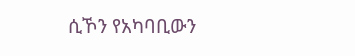ሲኾን የአካባቢውን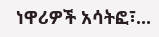ነዋሪዎች አሳትፎ፣...